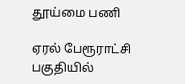தூய்மை பணி

ஏரல் பேரூராட்சி பகுதியில்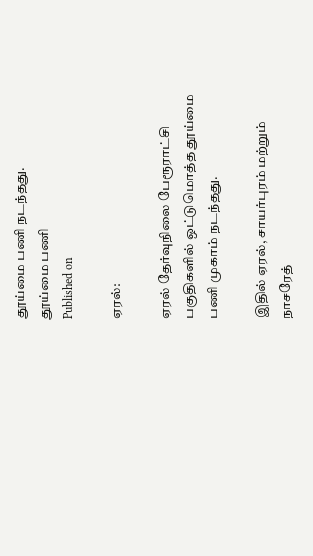தூய்மை பணி நடந்தது.
தூய்மை பணி
Published on

ஏரல்:

ஏரல் தேர்வுநிலை பேரூராட்சி பகுதிகளில் ஒட்டுமொத்த தூய்மை பணி முகாம் நடந்தது.

இதில் ஏரல், சாயர்புரம் மற்றும் நாசரேத்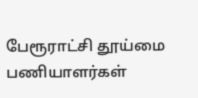பேரூராட்சி தூய்மை பணியாளர்கள்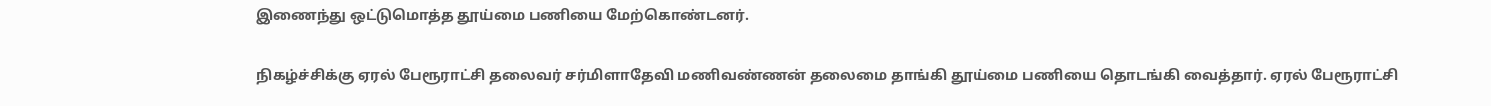இணைந்து ஒட்டுமொத்த தூய்மை பணியை மேற்கொண்டனர்.

நிகழ்ச்சிக்கு ஏரல் பேரூராட்சி தலைவர் சர்மிளாதேவி மணிவண்ணன் தலைமை தாங்கி தூய்மை பணியை தொடங்கி வைத்தார். ஏரல் பேரூராட்சி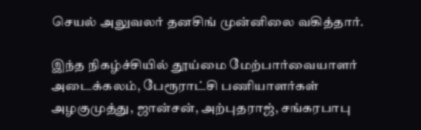செயல் அலுவலர் தனசிங் முன்னிலை வகித்தார்.

இந்த நிகழ்ச்சியில் தூய்மை மேற்பார்வையாளர் அடைக்கலம், பேரூராட்சி பணியாளர்கள் அழகுமுத்து, ஜான்சன், அற்புதராஜ், சங்கரபாபு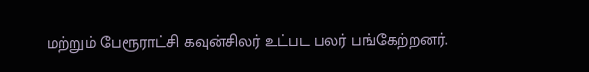மற்றும் பேரூராட்சி கவுன்சிலர் உட்பட பலர் பங்கேற்றனர்.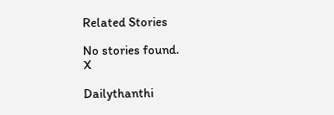Related Stories

No stories found.
X

Dailythanthi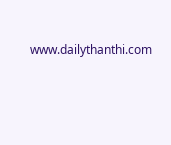www.dailythanthi.com